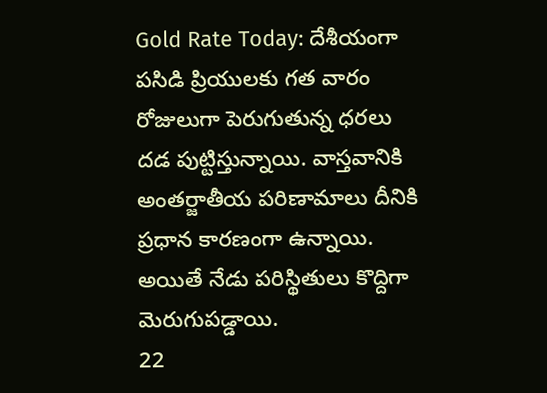Gold Rate Today: దేశీయంగా పసిడి ప్రియులకు గత వారం రోజులుగా పెరుగుతున్న ధరలు దడ పుట్టిస్తున్నాయి. వాస్తవానికి అంతర్జాతీయ పరిణామాలు దీనికి ప్రధాన కారణంగా ఉన్నాయి. అయితే నేడు పరిస్థితులు కొద్దిగా మెరుగుపడ్డాయి.
22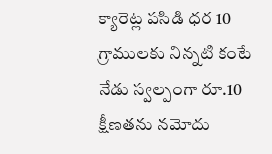క్యారెట్ల పసిడి ధర 10 గ్రాములకు నిన్నటి కంటే నేడు స్వల్పంగా రూ.10 క్షీణతను నమోదు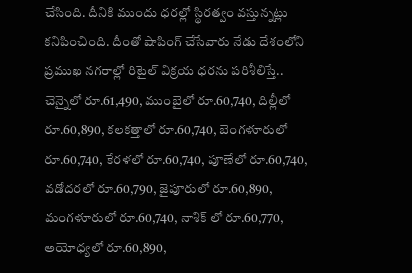చేసింది. దీనికి ముందు ధరల్లో స్థిరత్వం వస్తున్నట్లు కనిపించింది. దీంతో షాపింగ్ చేసేవారు నేడు దేశంలోని ప్రముఖ నగరాల్లో రిటైల్ విక్రయ ధరను పరిశీలిస్తే.. చెన్నైలో రూ.61,490, ముంబైలో రూ.60,740, దిల్లీలో రూ.60,890, కలకత్తాలో రూ.60,740, బెంగళూరులో రూ.60,740, కేరళలో రూ.60,740, పూణేలో రూ.60,740, వడోదరలో రూ.60,790, జైపూరులో రూ.60,890, మంగళూరులో రూ.60,740, నాశిక్ లో రూ.60,770, అయోధ్యలో రూ.60,890,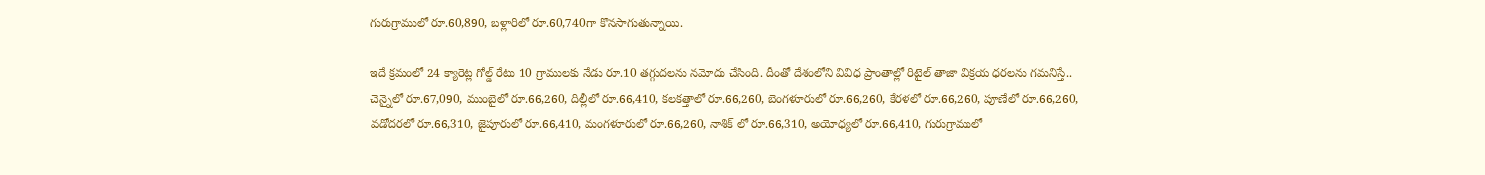గురుగ్రాములో రూ.60,890, బళ్లారిలో రూ.60,740గా కొనసాగుతున్నాయి.

ఇదే క్రమంలో 24 క్యారెట్ల గోల్డ్ రేటు 10 గ్రాములకు నేడు రూ.10 తగ్గుదలను నమోదు చేసింది. దీంతో దేశంలోని వివిధ ప్రాంతాల్లో రిటైల్ తాజా విక్రయ ధరలను గమనిస్తే.. చెన్నైలో రూ.67,090, ముంబైలో రూ.66,260, దిల్లీలో రూ.66,410, కలకత్తాలో రూ.66,260, బెంగళూరులో రూ.66,260, కేరళలో రూ.66,260, పూణేలో రూ.66,260, వడోదరలో రూ.66,310, జైపూరులో రూ.66,410, మంగళూరులో రూ.66,260, నాశిక్ లో రూ.66,310, అయోధ్యలో రూ.66,410, గురుగ్రాములో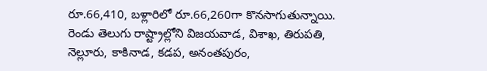రూ.66,410, బళ్లారిలో రూ.66,260గా కొనసాగుతున్నాయి.
రెండు తెలుగు రాష్ట్రాల్లోని విజయవాడ, విశాఖ, తిరుపతి, నెల్లూరు, కాకినాడ, కడప, అనంతపురం,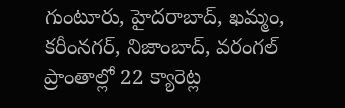గుంటూరు, హైదరాబాద్, ఖమ్మం, కరీంనగర్, నిజాంబాద్, వరంగల్ ప్రాంతాల్లో 22 క్యారెట్ల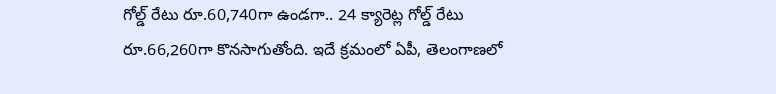గోల్డ్ రేటు రూ.60,740గా ఉండగా.. 24 క్యారెట్ల గోల్డ్ రేటు రూ.66,260గా కొనసాగుతోంది. ఇదే క్రమంలో ఏపీ, తెలంగాణలో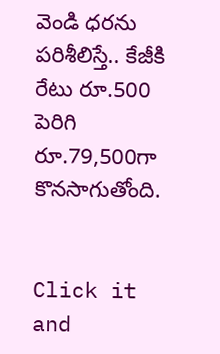వెండి ధరను పరిశీలిస్తే.. కేజీకి రేటు రూ.500 పెరిగి రూ.79,500గా కొనసాగుతోంది.


Click it and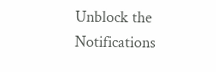Unblock the Notifications